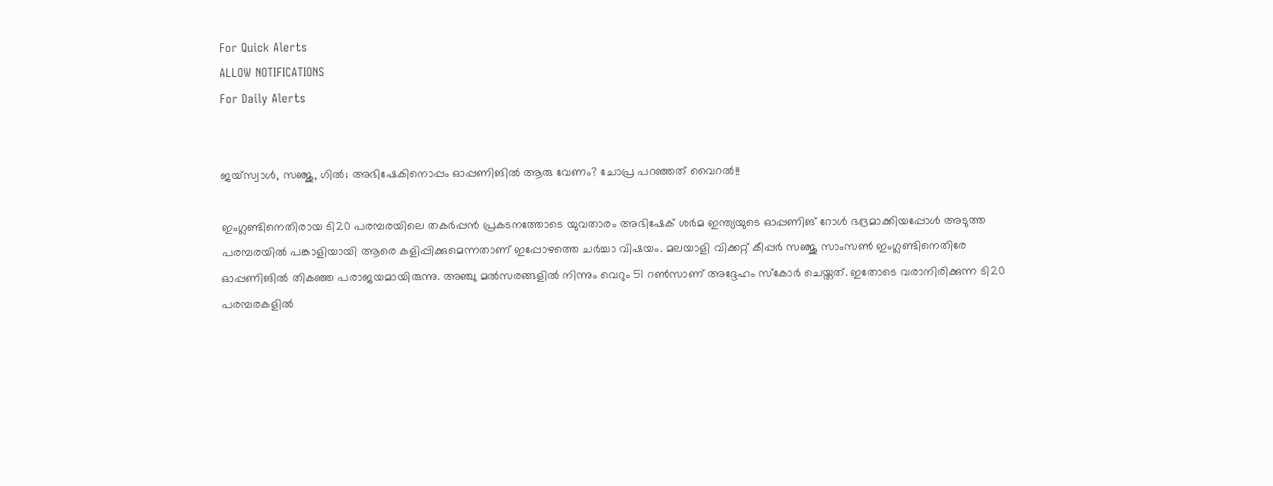For Quick Alerts
ALLOW NOTIFICATIONS
For Daily Alerts


ജയ്‌സ്വാള്‍, സഞ്ജു, ഗില്‍; അഭിഷേകിനൊപ്പം ഓപ്പണിങില്‍ ആരു വേണം? ചോപ്ര പറഞ്ഞത് വൈറല്‍!!

ഇംഗ്ലണ്ടിനെതിരായ ടി20 പരമ്പരയിലെ തകര്‍പ്പന്‍ പ്രകടനത്തോടെ യുവതാരം അഭിഷേക് ശര്‍മ ഇന്ത്യയുടെ ഓപ്പണിങ് റോള്‍ ഭദ്രമാക്കിയപ്പോള്‍ അടുത്ത പരമ്പരയില്‍ പങ്കാളിയായി ആരെ കളിപ്പിക്കുമെന്നതാണ് ഇപ്പോഴത്തെ ചര്‍ച്ചാ വിഷയം. മലയാളി വിക്കറ്റ് കീപ്പര്‍ സഞ്ജു സാംസണ്‍ ഇംഗ്ലണ്ടിനെതിരേ ഓപ്പണിങില്‍ തികഞ്ഞ പരാജയമായിരുന്നു. അഞ്ചു മല്‍സരങ്ങളില്‍ നിന്നും വെറും 51 റണ്‍സാണ് അദ്ദേഹം സ്‌കോര്‍ ചെയ്തത്. ഇതോടെ വരാനിരിക്കുന്ന ടി20 പരമ്പരകളില്‍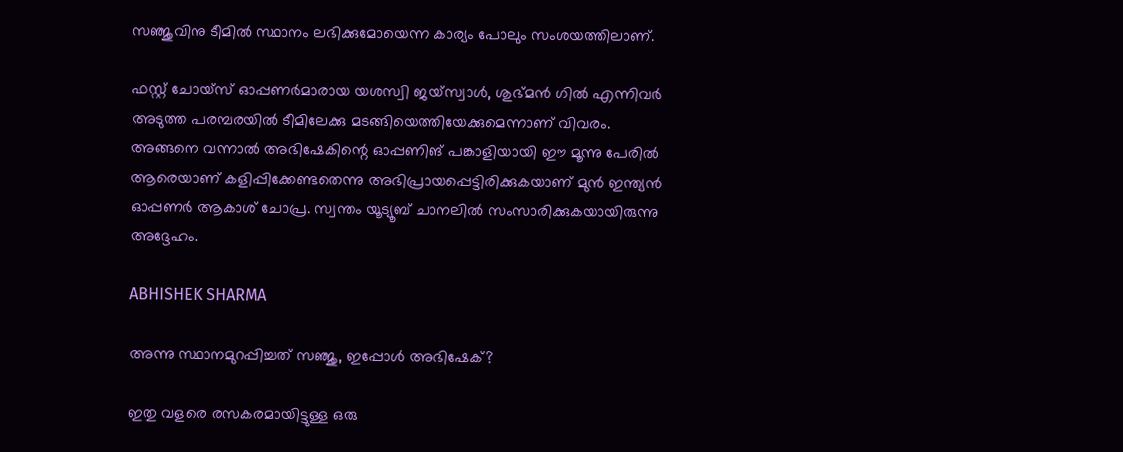സഞ്ജുവിനു ടീമില്‍ സ്ഥാനം ലഭിക്കുമോയെന്ന കാര്യം പോലും സംശയത്തിലാണ്.

ഫസ്റ്റ് ചോയ്‌സ് ഓപ്പണര്‍മാരായ യശസ്വി ജയ്‌സ്വാള്‍, ശുഭ്മന്‍ ഗില്‍ എന്നിവര്‍ അടുത്ത പരമ്പരയില്‍ ടീമിലേക്കു മടങ്ങിയെത്തിയേക്കുമെന്നാണ് വിവരം. അങ്ങനെ വന്നാല്‍ അഭിഷേകിന്റെ ഓപ്പണിങ് പങ്കാളിയായി ഈ മൂന്നു പേരില്‍ ആരെയാണ് കളിപ്പിക്കേണ്ടതെന്നു അഭിപ്രായപ്പെട്ടിരിക്കുകയാണ് മുന്‍ ഇന്ത്യന്‍ ഓപ്പണര്‍ ആകാശ് ചോപ്ര. സ്വന്തം യൂട്യൂബ് ചാനലില്‍ സംസാരിക്കുകയായിരുന്നു അദ്ദേഹം.

ABHISHEK SHARMA

അന്നു സ്ഥാനമുറപ്പിച്ചത് സഞ്ജു, ഇപ്പോള്‍ അഭിഷേക്?

ഇതു വളരെ രസകരമായിട്ടുള്ള ഒരു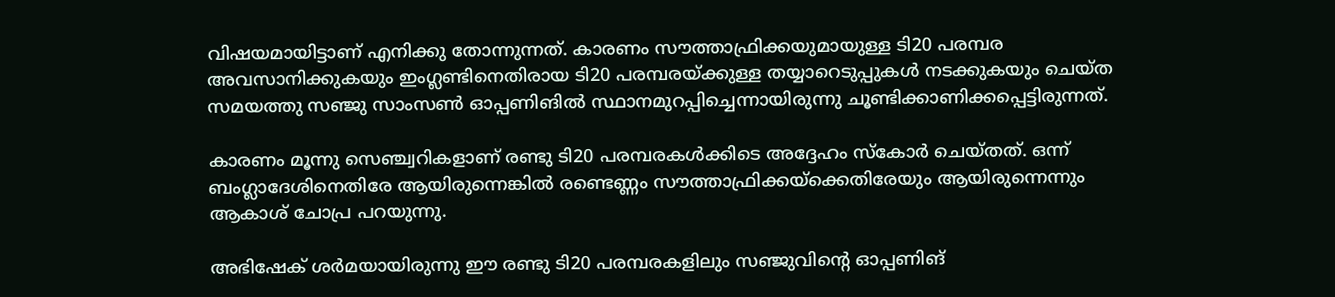വിഷയമായിട്ടാണ് എനിക്കു തോന്നുന്നത്. കാരണം സൗത്താഫ്രിക്കയുമായുള്ള ടി20 പരമ്പര അവസാനിക്കുകയും ഇംഗ്ലണ്ടിനെതിരായ ടി20 പരമ്പരയ്ക്കുള്ള തയ്യാറെടുപ്പുകള്‍ നടക്കുകയും ചെയ്ത സമയത്തു സഞ്ജു സാംസണ്‍ ഓപ്പണിങില്‍ സ്ഥാനമുറപ്പിച്ചെന്നായിരുന്നു ചൂണ്ടിക്കാണിക്കപ്പെട്ടിരുന്നത്.

കാരണം മൂന്നു സെഞ്ച്വറികളാണ് രണ്ടു ടി20 പരമ്പരകള്‍ക്കിടെ അദ്ദേഹം സ്‌കോര്‍ ചെയ്തത്. ഒന്ന് ബംഗ്ലാദേശിനെതിരേ ആയിരുന്നെങ്കില്‍ രണ്ടെണ്ണം സൗത്താഫ്രിക്കയ്‌ക്കെതിരേയും ആയിരുന്നെന്നും ആകാശ് ചോപ്ര പറയുന്നു.

അഭിഷേക് ശര്‍മയായിരുന്നു ഈ രണ്ടു ടി20 പരമ്പരകളിലും സഞ്ജുവിന്റെ ഓപ്പണിങ്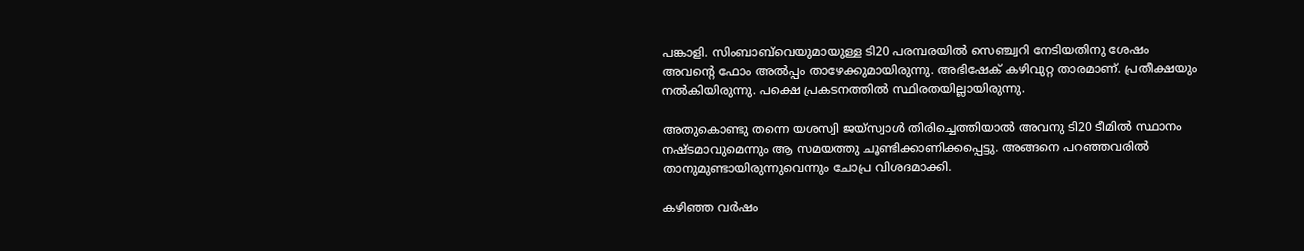പങ്കാളി. സിംബാബ്‌വെയുമായുള്ള ടി20 പരമ്പരയില്‍ സെഞ്ച്വറി നേടിയതിനു ശേഷം അവന്റെ ഫോം അല്‍പ്പം താഴേക്കുമായിരുന്നു. അഭിഷേക് കഴിവുറ്റ താരമാണ്. പ്രതീക്ഷയും നല്‍കിയിരുന്നു. പക്ഷെ പ്രകടനത്തില്‍ സ്ഥിരതയില്ലായിരുന്നു.

അതുകൊണ്ടു തന്നെ യശസ്വി ജയ്‌സ്വാള്‍ തിരിച്ചെത്തിയാല്‍ അവനു ടി20 ടീമില്‍ സ്ഥാനം നഷ്ടമാവുമെന്നും ആ സമയത്തു ചൂണ്ടിക്കാണിക്കപ്പെട്ടു. അങ്ങനെ പറഞ്ഞവരില്‍ താനുമുണ്ടായിരുന്നുവെന്നും ചോപ്ര വിശദമാക്കി.

കഴിഞ്ഞ വര്‍ഷം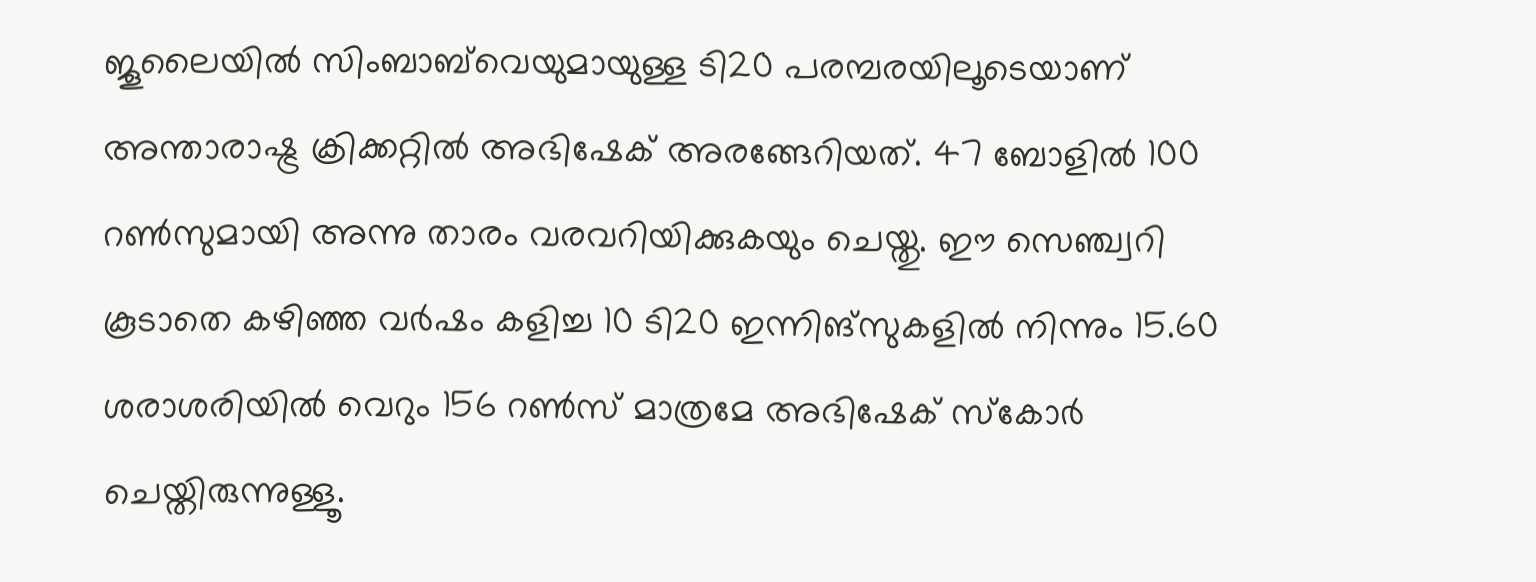ജൂലൈയില്‍ സിംബാബ്‌വെയുമായുള്ള ടി20 പരമ്പരയിലൂടെയാണ് അന്താരാഷ്ട്ര ക്രിക്കറ്റില്‍ അഭിഷേക് അരങ്ങേറിയത്. 47 ബോളില്‍ 100 റണ്‍സുമായി അന്നു താരം വരവറിയിക്കുകയും ചെയ്തു. ഈ സെഞ്ച്വറി കൂടാതെ കഴിഞ്ഞ വര്‍ഷം കളിച്ച 10 ടി20 ഇന്നിങ്‌സുകളില്‍ നിന്നും 15.60 ശരാശരിയില്‍ വെറും 156 റണ്‍സ് മാത്രമേ അഭിഷേക് സ്‌കോര്‍ ചെയ്തിരുന്നുള്ളൂ.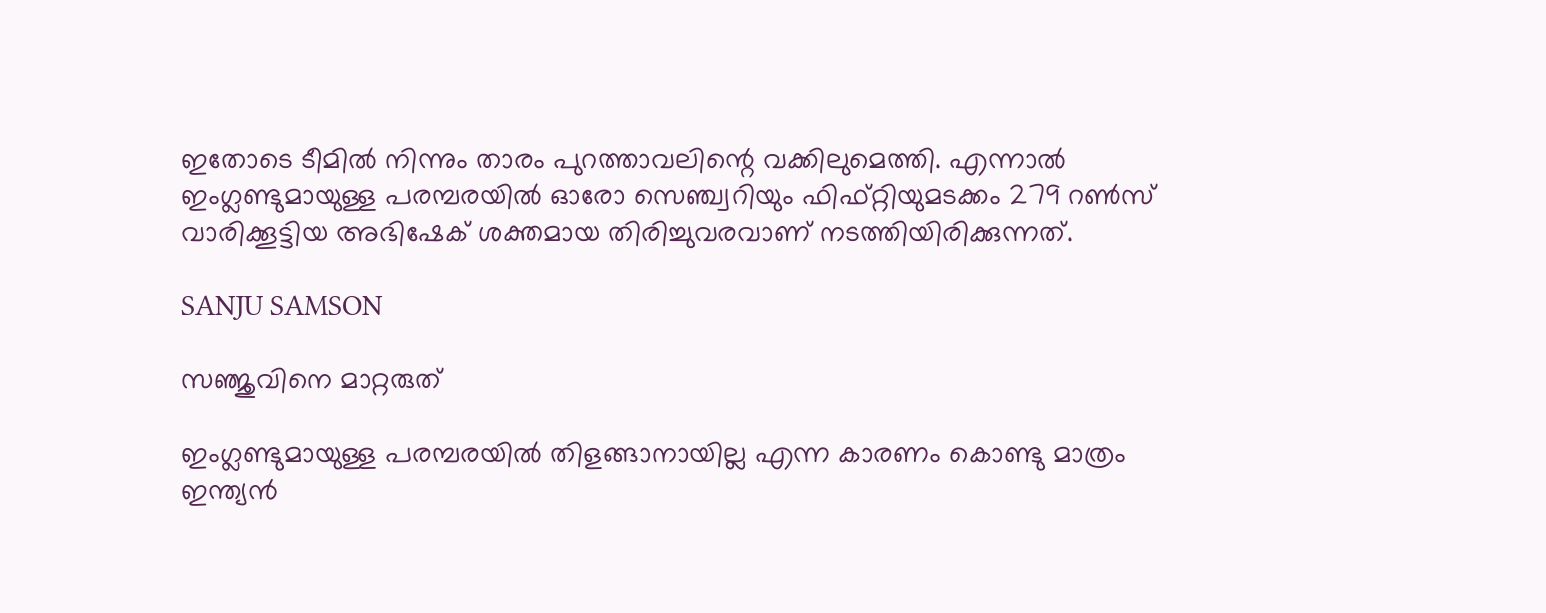ഇതോടെ ടീമില്‍ നിന്നും താരം പുറത്താവലിന്റെ വക്കിലുമെത്തി. എന്നാല്‍ ഇംഗ്ലണ്ടുമായുള്ള പരമ്പരയില്‍ ഓരോ സെഞ്ച്വറിയും ഫിഫ്റ്റിയുമടക്കം 279 റണ്‍സ് വാരിക്കൂട്ടിയ അഭിഷേക് ശക്തമായ തിരിച്ചുവരവാണ് നടത്തിയിരിക്കുന്നത്.

SANJU SAMSON

സഞ്ജുവിനെ മാറ്റരുത്

ഇംഗ്ലണ്ടുമായുള്ള പരമ്പരയില്‍ തിളങ്ങാനായില്ല എന്ന കാരണം കൊണ്ടു മാത്രം ഇന്ത്യന്‍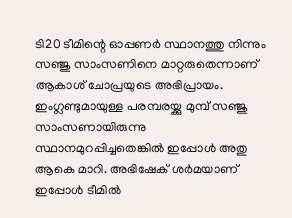ടി20 ടീമിന്റെ ഓപ്പണര്‍ സ്ഥാനത്തു നിന്നും സഞ്ജു സാംസണിനെ മാറ്റരുതെന്നാണ് ആകാശ് ചോപ്രയുടെ അഭിപ്രായം. ഇംഗ്ലണ്ടുമായുള്ള പരമ്പരയ്ക്കു മുമ്പ് സഞ്ജു സാംസണായിരുന്നു സ്ഥാനമുറപ്പിച്ചതെങ്കില്‍ ഇപ്പോള്‍ അതു ആകെ മാറി. അഭിഷേക് ശര്‍മയാണ് ഇപ്പോള്‍ ടീമില്‍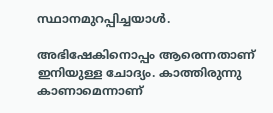സ്ഥാനമുറപ്പിച്ചയാള്‍.

അഭിഷേകിനൊപ്പം ആരെന്നതാണ് ഇനിയുള്ള ചോദ്യം. കാത്തിരുന്നു കാണാമെന്നാണ്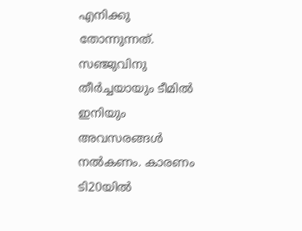എനിക്കു തോന്നുന്നത്. സഞ്ജുവിനു തീര്‍ച്ചയായും ടീമില്‍ ഇനിയും അവസരങ്ങള്‍ നല്‍കണം. കാരണം ടി20യില്‍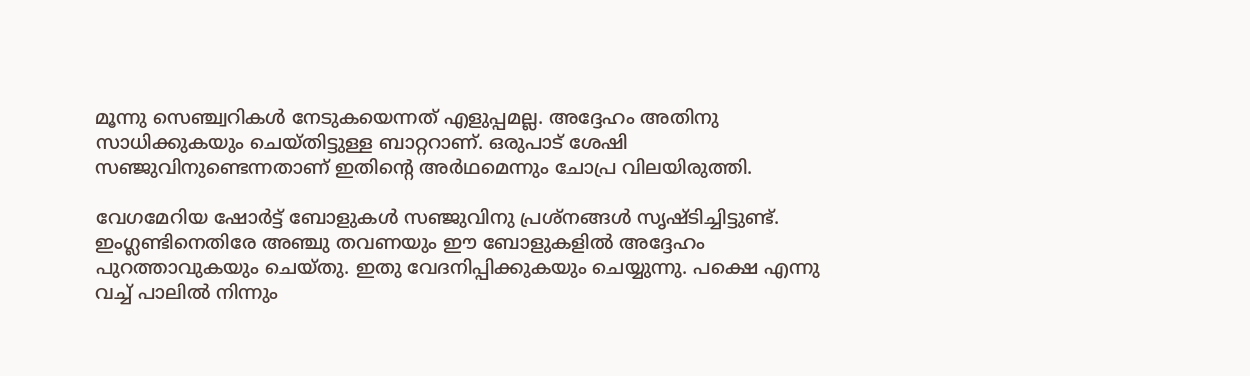മൂന്നു സെഞ്ച്വറികള്‍ നേടുകയെന്നത് എളുപ്പമല്ല. അദ്ദേഹം അതിനു സാധിക്കുകയും ചെയ്തിട്ടുള്ള ബാറ്ററാണ്. ഒരുപാട് ശേഷി സഞ്ജുവിനുണ്ടെന്നതാണ് ഇതിന്റെ അര്‍ഥമെന്നും ചോപ്ര വിലയിരുത്തി.

വേഗമേറിയ ഷോര്‍ട്ട് ബോളുകള്‍ സഞ്ജുവിനു പ്രശ്‌നങ്ങള്‍ സൃഷ്ടിച്ചിട്ടുണ്ട്. ഇംഗ്ലണ്ടിനെതിരേ അഞ്ചു തവണയും ഈ ബോളുകളില്‍ അദ്ദേഹം പുറത്താവുകയും ചെയ്തു. ഇതു വേദനിപ്പിക്കുകയും ചെയ്യുന്നു. പക്ഷെ എന്നു വച്ച് പാലില്‍ നിന്നും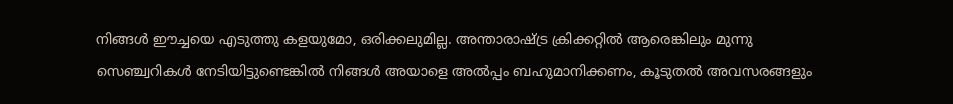നിങ്ങള്‍ ഈച്ചയെ എടുത്തു കളയുമോ, ഒരിക്കലുമില്ല. അന്താരാഷ്ട്ര ക്രിക്കറ്റില്‍ ആരെങ്കിലും മുന്നു സെഞ്ച്വറികള്‍ നേടിയിട്ടുണ്ടെങ്കില്‍ നിങ്ങള്‍ അയാളെ അല്‍പ്പം ബഹുമാനിക്കണം, കൂടുതല്‍ അവസരങ്ങളും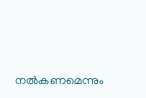നല്‍കണമെന്നും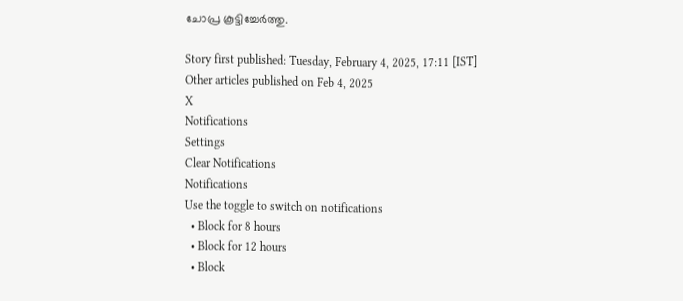ചോപ്ര കൂട്ടിച്ചേര്‍ത്തു.

Story first published: Tuesday, February 4, 2025, 17:11 [IST]
Other articles published on Feb 4, 2025
X
Notifications
Settings
Clear Notifications
Notifications
Use the toggle to switch on notifications
  • Block for 8 hours
  • Block for 12 hours
  • Block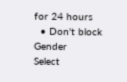for 24 hours
  • Don't block
Gender
Select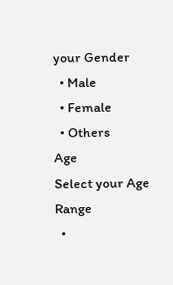your Gender
  • Male
  • Female
  • Others
Age
Select your Age Range
  •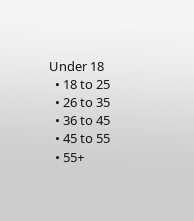Under 18
  • 18 to 25
  • 26 to 35
  • 36 to 45
  • 45 to 55
  • 55+